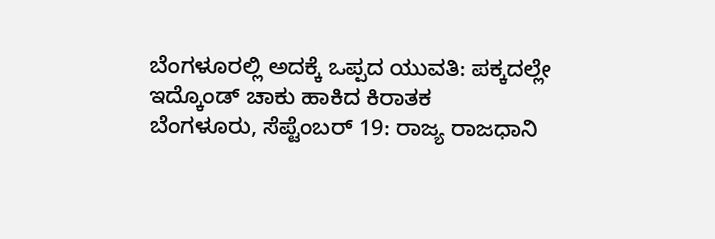ಬೆಂಗಳೂರಲ್ಲಿ ಅದಕ್ಕೆ ಒಪ್ಪದ ಯುವತಿ: ಪಕ್ಕದಲ್ಲೇ ಇದ್ಕೊಂಡ್ ಚಾಕು ಹಾಕಿದ ಕಿರಾತಕ
ಬೆಂಗಳೂರು, ಸೆಪ್ಟೆಂಬರ್ 19: ರಾಜ್ಯ ರಾಜಧಾನಿ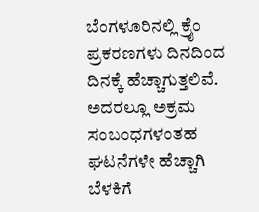ಬೆಂಗಳೂರಿನಲ್ಲಿ ಕ್ರೈಂ ಪ್ರಕರಣಗಳು ದಿನದಿಂದ ದಿನಕ್ಕೆ ಹೆಚ್ಚಾಗುತ್ತಲಿವೆ. ಅದರಲ್ಲೂ ಅಕ್ರಮ ಸಂಬಂಧಗಳಂತಹ ಘಟನೆಗಳೇ ಹೆಚ್ಚಾಗಿ ಬೆಳಕಿಗೆ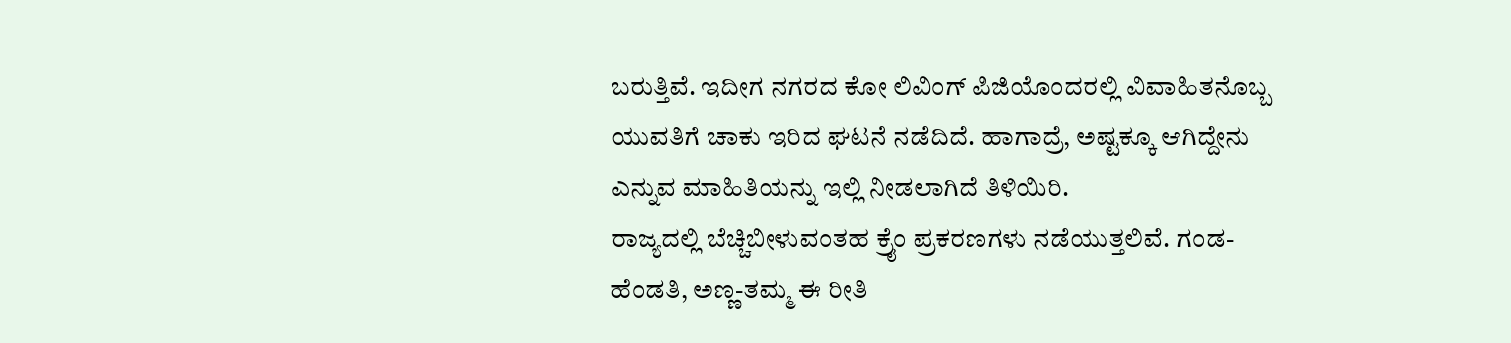ಬರುತ್ತಿವೆ. ಇದೀಗ ನಗರದ ಕೋ ಲಿವಿಂಗ್ ಪಿಜಿಯೊಂದರಲ್ಲಿ ವಿವಾಹಿತನೊಬ್ಬ ಯುವತಿಗೆ ಚಾಕು ಇರಿದ ಘಟನೆ ನಡೆದಿದೆ. ಹಾಗಾದ್ರೆ, ಅಷ್ಟಕ್ಕೂ ಆಗಿದ್ದೇನು ಎನ್ನುವ ಮಾಹಿತಿಯನ್ನು ಇಲ್ಲಿ ನೀಡಲಾಗಿದೆ ತಿಳಿಯಿರಿ.
ರಾಜ್ಯದಲ್ಲಿ ಬೆಚ್ಚಿಬೀಳುವಂತಹ ಕ್ರೈಂ ಪ್ರಕರಣಗಳು ನಡೆಯುತ್ತಲಿವೆ. ಗಂಡ-ಹೆಂಡತಿ, ಅಣ್ಣ-ತಮ್ಮ ಈ ರೀತಿ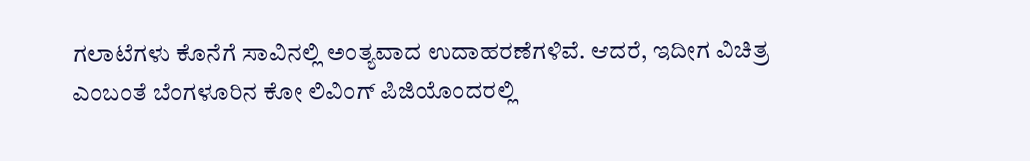ಗಲಾಟೆಗಳು ಕೊನೆಗೆ ಸಾವಿನಲ್ಲಿ ಅಂತ್ಯವಾದ ಉದಾಹರಣೆಗಳಿವೆ. ಆದರೆ, ಇದೀಗ ವಿಚಿತ್ರ ಎಂಬಂತೆ ಬೆಂಗಳೂರಿನ ಕೋ ಲಿವಿಂಗ್ ಪಿಜಿಯೊಂದರಲ್ಲಿ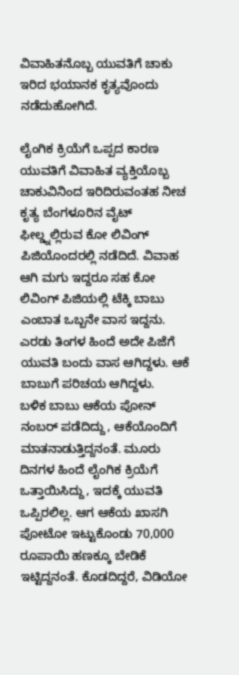ವಿವಾಹಿತನೊಬ್ಬ ಯುವತಿಗೆ ಚಾಕು ಇರಿದ ಭಯಾನಕ ಕೃತ್ಯವೊಂದು ನಡೆದುಹೋಗಿದೆ.

ಲೈಂಗಿಕ ಕ್ರಿಯೆಗೆ ಒಪ್ಪದ ಕಾರಣ ಯುವತಿಗೆ ವಿವಾಹಿತ ವ್ಯಕ್ತಿಯೊಬ್ಬ ಚಾಕುವಿನಿಂದ ಇರಿದಿರುವಂತಹ ನೀಚ ಕೃತ್ಯ ಬೆಂಗಳೂರಿನ ವೈಟ್ ಫೀಲ್ಡ್ನಲ್ಲಿರುವ ಕೋ ಲಿವಿಂಗ್ ಪಿಜಿಯೊಂದರಲ್ಲಿ ನಡೆದಿದೆ. ವಿವಾಹ ಆಗಿ ಮಗು ಇದ್ದರೂ ಸಹ ಕೋ ಲಿವಿಂಗ್ ಪಿಜಿಯಲ್ಲಿ ಟೆಕ್ಕಿ ಬಾಬು ಎಂಬಾತ ಒಬ್ಬನೇ ವಾಸ ಇದ್ದನು. ಎರಡು ತಿಂಗಳ ಹಿಂದೆ ಅದೇ ಪಿಜೆಗೆ ಯುವತಿ ಬಂದು ವಾಸ ಆಗಿದ್ದಳು. ಆಕೆ ಬಾಬುಗೆ ಪರಿಚಯ ಆಗಿದ್ದಳು.
ಬಳಿಕ ಬಾಬು ಆಕೆಯ ಪೋನ್ ನಂಬರ್ ಪಡೆದಿದ್ದು, ಆಕೆಯೊಂದಿಗೆ ಮಾತನಾಡುತ್ತಿದ್ದನಂತೆ. ಮೂರು ದಿನಗಳ ಹಿಂದೆ ಲೈಂಗಿಕ ಕ್ರಿಯೆಗೆ ಒತ್ತಾಯಿಸಿದ್ದು, ಇದಕ್ಕೆ ಯುವತಿ ಒಪ್ಪಿರಲಿಲ್ಲ. ಆಗ ಆಕೆಯ ಖಾಸಗಿ ಪೋಟೋ ಇಟ್ಟುಕೊಂಡು 70,000 ರೂಪಾಯಿ ಹಣಕ್ಕೂ ಬೇಡಿಕೆ ಇಟ್ಟಿದ್ದನಂತೆ. ಕೊಡದಿದ್ದರೆ, ವಿಡಿಯೋ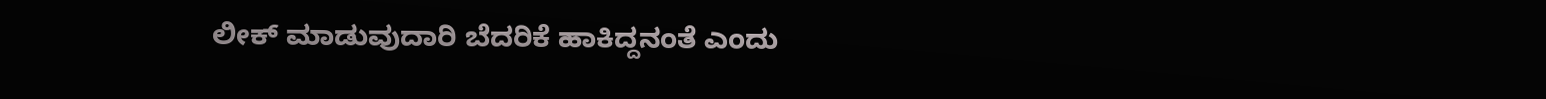ಲೀಕ್ ಮಾಡುವುದಾರಿ ಬೆದರಿಕೆ ಹಾಕಿದ್ದನಂತೆ ಎಂದು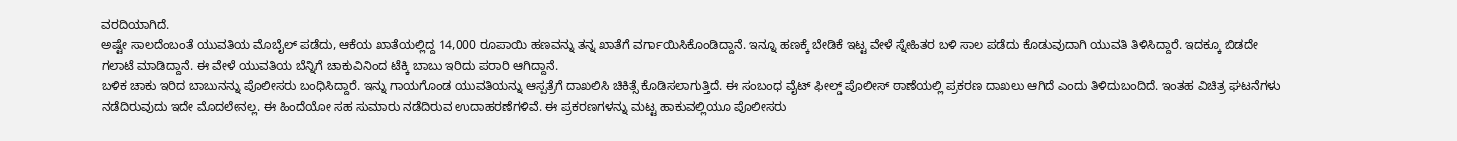ವರದಿಯಾಗಿದೆ.
ಅಷ್ಟೇ ಸಾಲದೆಂಬಂತೆ ಯುವತಿಯ ಮೊಬೈಲ್ ಪಡೆದು, ಆಕೆಯ ಖಾತೆಯಲ್ಲಿದ್ದ 14,000 ರೂಪಾಯಿ ಹಣವನ್ನು ತನ್ನ ಖಾತೆಗೆ ವರ್ಗಾಯಿಸಿಕೊಂಡಿದ್ದಾನೆ. ಇನ್ನೂ ಹಣಕ್ಕೆ ಬೇಡಿಕೆ ಇಟ್ಟ ವೇಳೆ ಸ್ನೇಹಿತರ ಬಳಿ ಸಾಲ ಪಡೆದು ಕೊಡುವುದಾಗಿ ಯುವತಿ ತಿಳಿಸಿದ್ದಾರೆ. ಇದಕ್ಕೂ ಬಿಡದೇ ಗಲಾಟೆ ಮಾಡಿದ್ದಾನೆ. ಈ ವೇಳೆ ಯುವತಿಯ ಬೆನ್ನಿಗೆ ಚಾಕುವಿನಿಂದ ಟೆಕ್ಕಿ ಬಾಬು ಇರಿದು ಪರಾರಿ ಆಗಿದ್ದಾನೆ.
ಬಳಿಕ ಚಾಕು ಇರಿದ ಬಾಬುನನ್ನು ಪೊಲೀಸರು ಬಂಧಿಸಿದ್ದಾರೆ. ಇನ್ನು ಗಾಯಗೊಂಡ ಯುವತಿಯನ್ನು ಆಸ್ಪತ್ರೆಗೆ ದಾಖಲಿಸಿ ಚಿಕಿತ್ಸೆ ಕೊಡಿಸಲಾಗುತ್ತಿದೆ. ಈ ಸಂಬಂಧ ವೈಟ್ ಫೀಲ್ಡ್ ಪೊಲೀಸ್ ಠಾಣೆಯಲ್ಲಿ ಪ್ರಕರಣ ದಾಖಲು ಆಗಿದೆ ಎಂದು ತಿಳಿದುಬಂದಿದೆ. ಇಂತಹ ವಿಚಿತ್ರ ಘಟನೆಗಳು ನಡೆದಿರುವುದು ಇದೇ ಮೊದಲೇನಲ್ಲ. ಈ ಹಿಂದೆಯೋ ಸಹ ಸುಮಾರು ನಡೆದಿರುವ ಉದಾಹರಣೆಗಳಿವೆ. ಈ ಪ್ರಕರಣಗಳನ್ನು ಮಟ್ಟ ಹಾಕುವಲ್ಲಿಯೂ ಪೊಲೀಸರು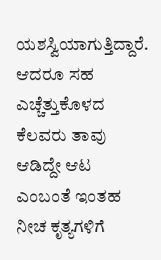ಯಶಸ್ವಿಯಾಗುತ್ತಿದ್ದಾರೆ. ಆದರೂ ಸಹ ಎಚ್ಚೆತ್ತುಕೊಳದ ಕೆಲವರು ತಾವು ಆಡಿದ್ದೇ ಆಟ ಎಂಬಂತೆ ಇಂತಹ ನೀಚ ಕೃತ್ಯಗಳಿಗೆ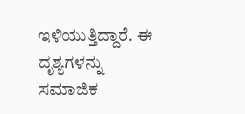ಇಳಿಯುತ್ತಿದ್ದಾರೆ. ಈ ದೃಶ್ಯಗಳನ್ನು ಸಮಾಜಿಕ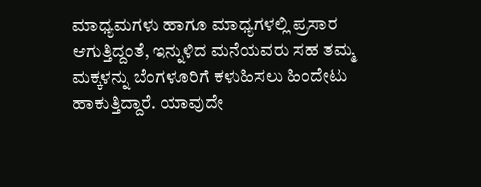ಮಾಧ್ಯಮಗಳು ಹಾಗೂ ಮಾಧ್ಯಗಳಲ್ಲಿ ಪ್ರಸಾರ ಆಗುತ್ತಿದ್ದಂತೆ, ಇನ್ನುಳಿದ ಮನೆಯವರು ಸಹ ತಮ್ಮ ಮಕ್ಕಳನ್ನು ಬೆಂಗಳೂರಿಗೆ ಕಳುಹಿಸಲು ಹಿಂದೇಟು ಹಾಕುತ್ತಿದ್ದಾರೆ. ಯಾವುದೇ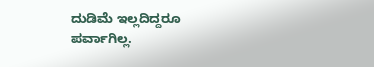ದುಡಿಮೆ ಇಲ್ಲದಿದ್ದರೂ ಪರ್ವಾಗಿಲ್ಲ.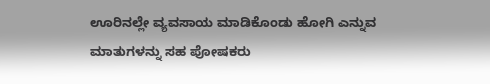ಊರಿನಲ್ಲೇ ವ್ಯವಸಾಯ ಮಾಡಿಕೊಂಡು ಹೋಗಿ ಎನ್ನುವ ಮಾತುಗಳನ್ನು ಸಹ ಪೋಷಕರು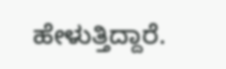ಹೇಳುತ್ತಿದ್ದಾರೆ.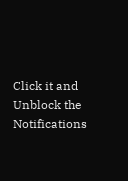Click it and Unblock the Notifications